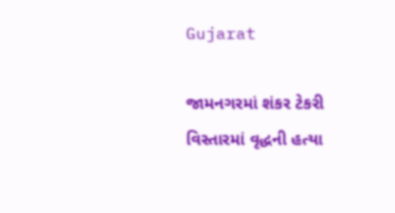Gujarat

જામનગરમાં શંકર ટેકરી વિસ્તારમાં વૃદ્ધની હત્યા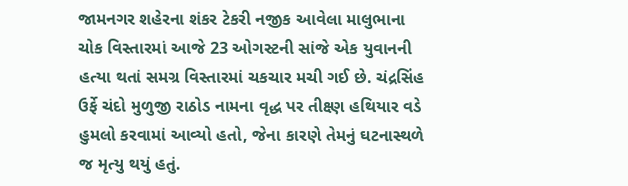જામનગર શહેરના શંકર ટેકરી નજીક આવેલા માલુભાના ચોક વિસ્તારમાં આજે 23 ઓગસ્ટની સાંજે એક યુવાનની હત્યા થતાં સમગ્ર વિસ્તારમાં ચકચાર મચી ગઈ છે. ચંદ્રસિંહ ઉર્ફે ચંદો મુળુજી રાઠોડ નામના વૃદ્ધ પર તીક્ષ્ણ હથિયાર વડે હુમલો કરવામાં આવ્યો હતો, જેના કારણે તેમનું ઘટનાસ્થળે જ મૃત્યુ થયું હતું.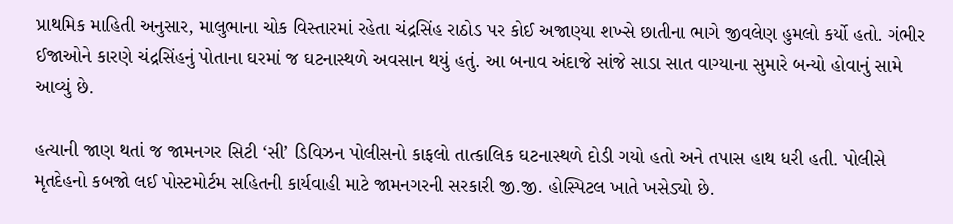પ્રાથમિક માહિતી અનુસાર, માલુભાના ચોક વિસ્તારમાં રહેતા ચંદ્રસિંહ રાઠોડ પર કોઈ અજાણ્યા શખ્સે છાતીના ભાગે જીવલેણ હુમલો કર્યો હતો. ગંભીર ઈજાઓને કારણે ચંદ્રસિંહનું પોતાના ઘરમાં જ ઘટનાસ્થળે અવસાન થયું હતું. આ બનાવ અંદાજે સાંજે સાડા સાત વાગ્યાના સુમારે બન્યો હોવાનું સામે આવ્યું છે.

હત્યાની જાણ થતાં જ જામનગર સિટી ‘સી’ ડિવિઝન પોલીસનો કાફલો તાત્કાલિક ઘટનાસ્થળે દોડી ગયો હતો અને તપાસ હાથ ધરી હતી. પોલીસે મૃતદેહનો કબજો લઈ પોસ્ટમોર્ટમ સહિતની કાર્યવાહી માટે જામનગરની સરકારી જી.જી. હોસ્પિટલ ખાતે ખસેડ્યો છે.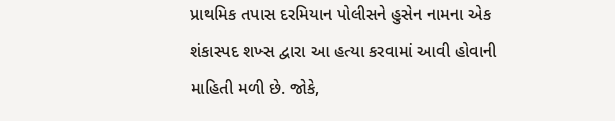પ્રાથમિક તપાસ દરમિયાન પોલીસને હુસેન નામના એક શંકાસ્પદ શખ્સ દ્વારા આ હત્યા કરવામાં આવી હોવાની માહિતી મળી છે. જોકે,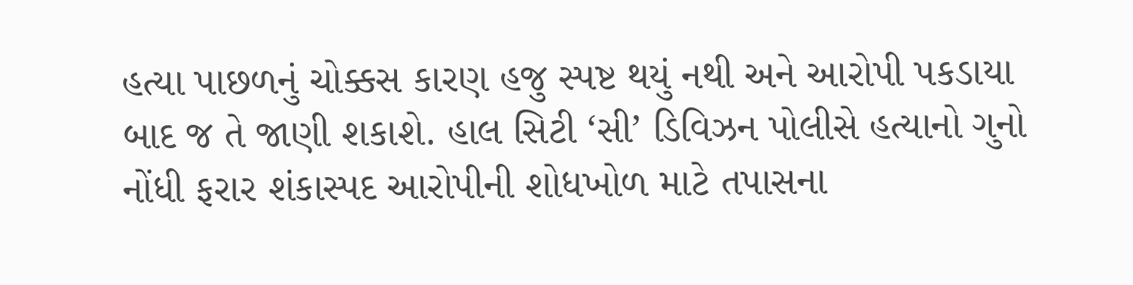હત્યા પાછળનું ચોક્કસ કારણ હજુ સ્પષ્ટ થયું નથી અને આરોપી પકડાયા બાદ જ તે જાણી શકાશે. હાલ સિટી ‘સી’ ડિવિઝન પોલીસે હત્યાનો ગુનો નોંધી ફરાર શંકાસ્પદ આરોપીની શોધખોળ માટે તપાસના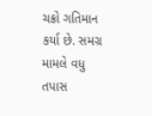ચક્રો ગતિમાન કર્યા છે. સમગ્ર મામલે વધુ તપાસ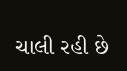ચાલી રહી છે